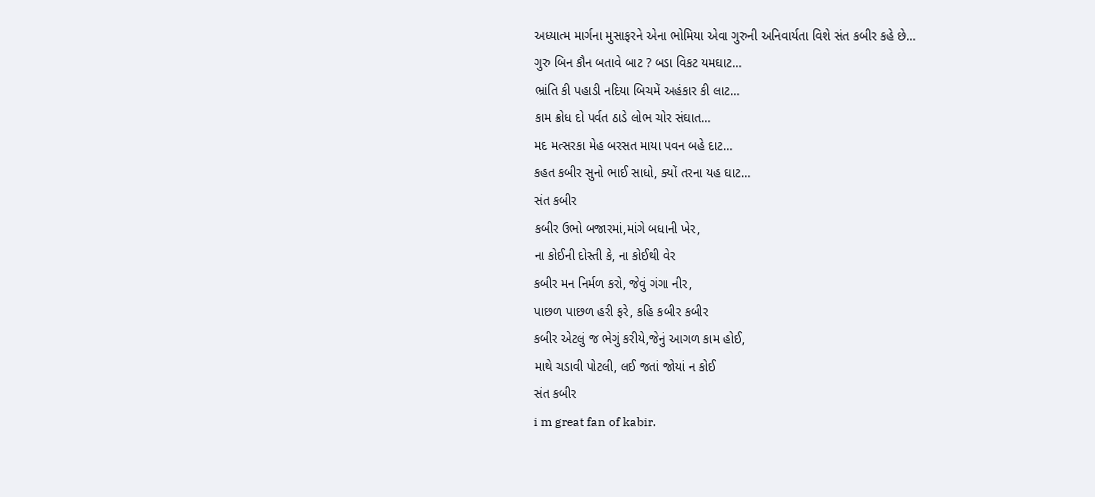અધ્યાત્મ માર્ગના મુસાફરને એના ભોમિયા એવા ગુરુની અનિવાર્યતા વિશે સંત કબીર કહે છે…
ગુરુ બિન કૌન બતાવે બાટ ? બડા વિકટ યમઘાટ…
ભ્રાંતિ કી પહાડી નદિયા બિચમેં અહંકાર કી લાટ…
કામ ક્રોધ દો પર્વત ઠાડે લોભ ચોર સંઘાત…
મદ મત્સરકા મેહ બરસત માયા પવન બહે દાટ…
કહત કબીર સુનો ભાઈ સાધો, ક્યોં તરના યહ ઘાટ…
સંત કબીર
કબીર ઉભો બજારમાં,માંગે બધાની ખેર,
ના કોઈની દોસ્તી કે, ના કોઈથી વેર
કબીર મન નિર્મળ કરો, જેવું ગંગા નીર,
પાછળ પાછળ હરી ફરે, કહિ કબીર કબીર
કબીર એટલું જ ભેગું કરીયે,જેનું આગળ કામ હોઈ,
માથે ચડાવી પોટલી, લઈ જતાં જોયાં ન કોઈ
સંત કબીર
i m great fan of kabir.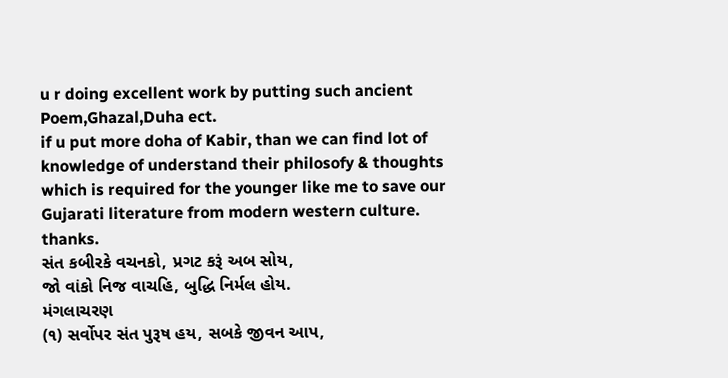u r doing excellent work by putting such ancient Poem,Ghazal,Duha ect.
if u put more doha of Kabir, than we can find lot of knowledge of understand their philosofy & thoughts which is required for the younger like me to save our Gujarati literature from modern western culture.
thanks.
સંત કબીરકે વચનકો, પ્રગટ કરૂં અબ સોય,
જો વાંકો નિજ વાચહિ, બુદ્ધિ નિર્મલ હોય.
મંગલાચરણ
(૧) સર્વોપર સંત પુરૂષ હય, સબકે જીવન આપ,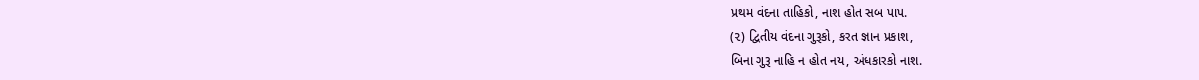પ્રથમ વંદના તાહિકો, નાશ હોત સબ પાપ.
(૨) દ્વિતીય વંદના ગુરૂકો, કરત જ્ઞાન પ્રકાશ,
બિના ગુરૂ નાહિ ન હોત નય, અંધકારકો નાશ.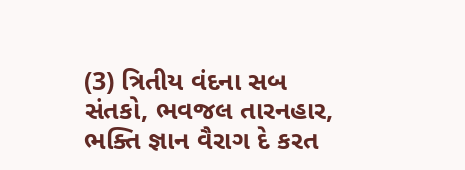(3) ત્રિતીય વંદના સબ સંતકો, ભવજલ તારનહાર,
ભક્તિ જ્ઞાન વૈરાગ દે કરત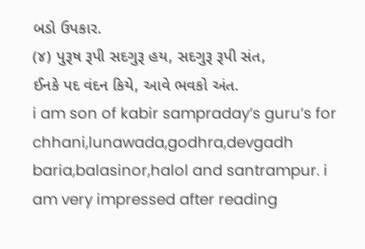બડો ઉપકાર.
(૪) પુરૂષ રૂપી સદગુરૂ હય, સદગુરૂ રૂપી સંત,
ઈનકે પદ વંદન કિયે, આવે ભવકો અંત.
i am son of kabir sampraday’s guru’s for chhani,lunawada,godhra,devgadh baria,balasinor,halol and santrampur. i am very impressed after reading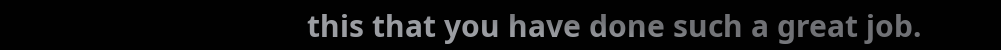this that you have done such a great job.